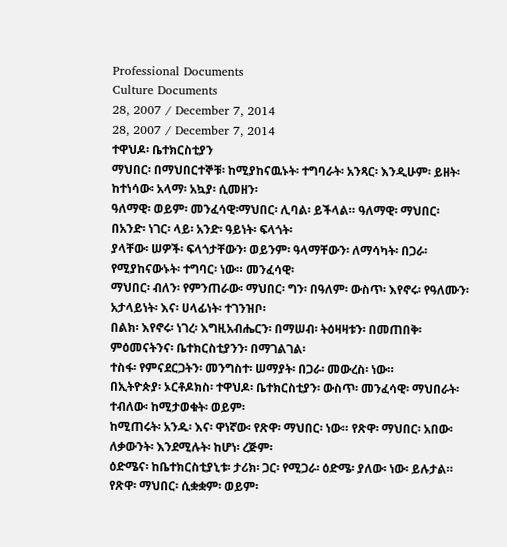Professional Documents
Culture Documents
28, 2007 / December 7, 2014
28, 2007 / December 7, 2014
ተዋህዶ፡ ቤተክርስቲያን
ማህበር፡ በማህበርተኞቹ፡ ከሚያከናዉኑት፡ ተግባራት፡ አንጻር፡ እንዲሁም፡ ይዘት፡ ከተነሳው፡ አላማ፡ አኳያ፡ ሲመዘን፡
ዓለማዊ፡ ወይም፡ መንፈሳዊ፡ማህበር፡ ሊባል፡ ይችላል። ዓለማዊ፡ ማህበር፡ በአንድ፡ ነገር፡ ላይ፡ አንድ፡ ዓይነት፡ ፍላጎት፡
ያላቸው፡ ሠዎች፡ ፍላጎታቸውን፡ ወይንም፡ ዓላማቸውን፡ ለማሳካት፡ በጋራ፡ የሚያከናውኑት፡ ተግባር፡ ነው። መንፈሳዊ፡
ማህበር፡ ብለን፡ የምንጠራው፡ ማህበር፡ ግን፡ በዓለም፡ ውስጥ፡ እየኖሩ፡ የዓለሙን፡ አታላይነት፡ እና፡ ሀላፊነት፡ ተገንዝቦ፡
በልክ፡ እየኖሩ፡ ነገረ፡ እግዚአብሔርን፡ በማሠብ፡ ትዕዛዛቱን፡ በመጠበቅ፡ ምዕመናትንና፡ ቤተክርስቲያንን፡ በማገልገል፡
ተስፋ፡ የምናደርጋትን፡ መንግስተ፡ ሠማያት፡ በጋራ፡ መውረስ፡ ነው።
በኢትዮጵያ፡ ኦርቶዶክስ፡ ተዋህዶ፡ ቤተክርስቲያን፡ ውስጥ፡ መንፈሳዊ፡ ማህበራት፡ ተብለው፡ ከሚታወቁት፡ ወይም፡
ከሚጠሩት፡ አንዱ፡ እና፡ ዋነኛው፡ የጽዋ፡ ማህበር፡ ነው። የጽዋ፡ ማህበር፡ አበው፡ለቃውንት፡ እንደሚሉት፡ ከሆነ፡ ረጅም፡
ዕድሜና፡ ከቤተክርስቲያኒቱ፡ ታሪክ፡ ጋር፡ የሚጋራ፡ ዕድሜ፡ ያለው፡ ነው፡ ይሉታል። የጽዋ፡ ማህበር፡ ሲቋቋም፡ ወይም፡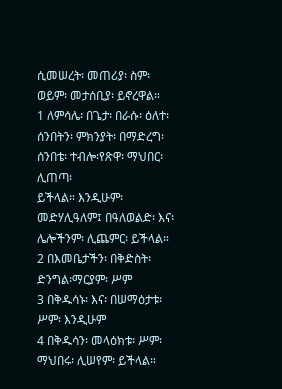ሲመሠረት፡ መጠሪያ፡ ስም፡ ወይም፡ መታሰቢያ፡ ይኖረዋል።
1 ለምሳሌ፡ በጌታ፡ በራሱ፡ ዕለተ፡ ሰንበትን፡ ምክንያት፡ በማድረግ፡ ሰንበቴ፡ ተብሎ፡የጽዋ፡ ማህበር፡ ሊጠጣ፡
ይችላል። እንዲሁም፡ መድሃሊዓለም፤ በዓለወልድ፡ እና፡ ሌሎችንም፡ ሊጨምር፡ ይችላል።
2 በእመቤታችን፡ በቅድስት፡ ድንግል፡ማርያም፡ ሥም
3 በቅዱሳኑ፡ እና፡ በሠማዕታቱ፡ ሥም፡ እንዲሁም
4 በቅዱሳን፡ መላዕክቱ፡ ሥም፡ ማህበሩ፡ ሊሠየም፡ ይችላል።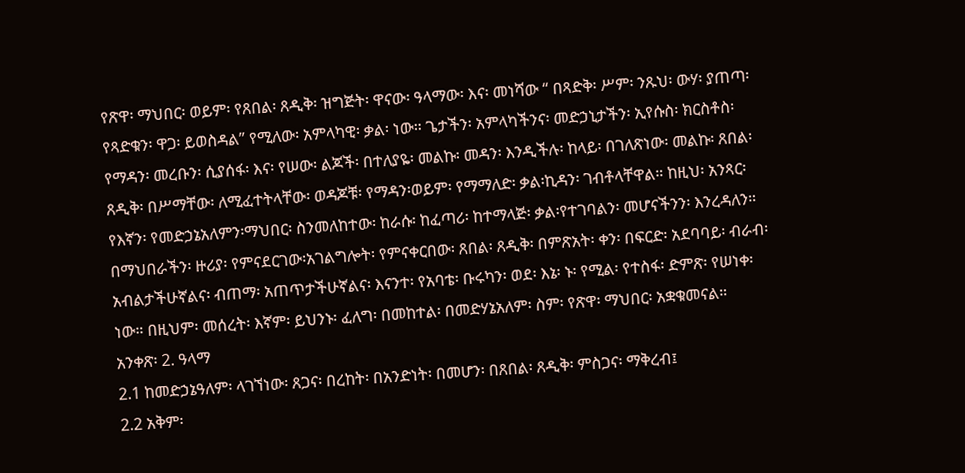የጽዋ፡ ማህበር፡ ወይም፡ የጸበል፡ ጸዲቅ፡ ዝግጅት፡ ዋናው፡ ዓላማው፡ እና፡ መነሻው “ በጻድቅ፡ ሥም፡ ንጹህ፡ ውሃ፡ ያጠጣ፡
የጻድቁን፡ ዋጋ፡ ይወስዳል” የሚለው፡ አምላካዊ፡ ቃል፡ ነው። ጌታችን፡ አምላካችንና፡ መድኃኒታችን፡ ኢየሱስ፡ ክርስቶስ፡
የማዳን፡ መረቡን፡ ሲያሰፋ፡ እና፡ የሠው፡ ልጆች፡ በተለያዬ፡ መልኩ፡ መዳን፡ እንዲችሉ፡ ከላይ፡ በገለጽነው፡ መልኩ፡ ጸበል፡
ጸዲቅ፡ በሥማቸው፡ ለሚፈተትላቸው፡ ወዳጆቹ፡ የማዳን፡ወይም፡ የማማለድ፡ ቃል፡ኪዳን፡ ገብቶላቸዋል። ከዚህ፡ አንጻር፡
የእኛን፡ የመድኃኔአለምን፡ማህበር፡ ስንመለከተው፡ ከራሱ፡ ከፈጣሪ፡ ከተማላጅ፡ ቃል፡የተገባልን፡ መሆናችንን፡ እንረዳለን።
በማህበራችን፡ ዙሪያ፡ የምናደርገው፡አገልግሎት፡ የምናቀርበው፡ ጸበል፡ ጸዲቅ፡ በምጽአት፡ ቀን፡ በፍርድ፡ አደባባይ፡ ብራብ፡
አብልታችሁኛልና፡ ብጠማ፡ አጠጥታችሁኛልና፡ እናንተ፡ የአባቴ፡ ቡሩካን፡ ወደ፡ እኔ፡ ኑ፡ የሚል፡ የተስፋ፡ ድምጽ፡ የሠነቀ፡
ነው። በዚህም፡ መሰረት፡ እኛም፡ ይህንኑ፡ ፈለግ፡ በመከተል፡ በመድሃኔአለም፡ ስም፡ የጽዋ፡ ማህበር፡ አቋቁመናል።
አንቀጽ፡ 2. ዓላማ
2.1 ከመድኃኔዓለም፡ ላገኘነው፡ ጸጋና፡ በረከት፡ በአንድነት፡ በመሆን፡ በጸበል፡ ጸዲቅ፡ ምስጋና፡ ማቅረብ፤
2.2 አቅም፡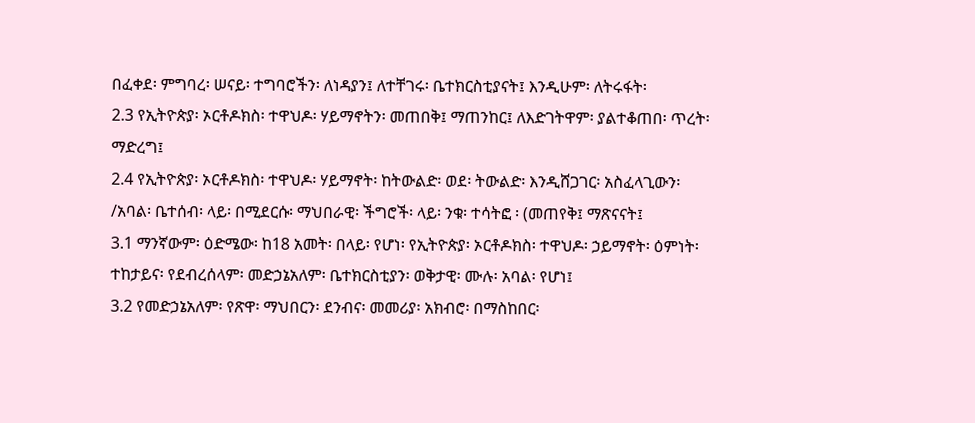በፈቀደ፡ ምግባረ፡ ሠናይ፡ ተግባሮችን፡ ለነዳያን፤ ለተቸገሩ፡ ቤተክርስቲያናት፤ እንዲሁም፡ ለትሩፋት፡
2.3 የኢትዮጵያ፡ ኦርቶዶክስ፡ ተዋህዶ፡ ሃይማኖትን፡ መጠበቅ፤ ማጠንከር፤ ለእድገትዋም፡ ያልተቆጠበ፡ ጥረት፡
ማድረግ፤
2.4 የኢትዮጵያ፡ ኦርቶዶክስ፡ ተዋህዶ፡ ሃይማኖት፡ ከትውልድ፡ ወደ፡ ትውልድ፡ እንዲሸጋገር፡ አስፈላጊውን፡
/አባል፡ ቤተሰብ፡ ላይ፡ በሚደርሱ፡ ማህበራዊ፡ ችግሮች፡ ላይ፡ ንቁ፡ ተሳትፎ ፡ (መጠየቅ፤ ማጽናናት፤
3.1 ማንኛውም፡ ዕድሜው፡ ከ18 አመት፡ በላይ፡ የሆነ፡ የኢትዮጵያ፡ ኦርቶዶክስ፡ ተዋህዶ፡ ኃይማኖት፡ ዕምነት፡
ተከታይና፡ የደብረሰላም፡ መድኃኔአለም፡ ቤተክርስቲያን፡ ወቅታዊ፡ ሙሉ፡ አባል፡ የሆነ፤
3.2 የመድኃኔአለም፡ የጽዋ፡ ማህበርን፡ ደንብና፡ መመሪያ፡ አክብሮ፡ በማስከበር፡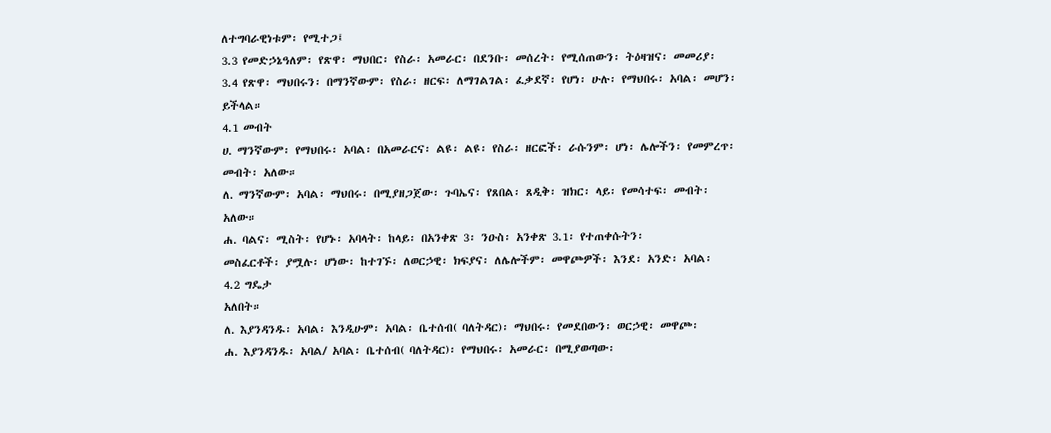ለተግባራዊነቱም፡ የሚተጋ፤
3.3 የመድኃኔዓለም፡ የጽዋ፡ ማህበር፡ የስራ፡ አመራር፡ በደንቡ፡ መሰረት፡ የሚሰጠውን፡ ትዕዛዝና፡ መመሪያ፡
3.4 የጽዋ፡ ማህበሩን፡ በማንኛውም፡ የስራ፡ ዘርፍ፡ ለማገልገል፡ ፈቃደኛ፡ የሆነ፡ ሁሉ፡ የማህበሩ፡ አባል፡ መሆን፡
ይችላል።
4.1 መብት
ሀ. ማንኛውም፡ የማህበሩ፡ አባል፡ በአመራርና፡ ልዩ፡ ልዩ፡ የስራ፡ ዘርፎች፡ ራሱንም፡ ሆነ፡ ሌሎችን፡ የመምረጥ፡
መብት፡ አለው።
ለ. ማንኛውም፡ አባል፡ ማህበሩ፡ በሚያዘጋጀው፡ ጉባኤና፡ የጸበል፡ ጸዲቅ፡ ዝክር፡ ላይ፡ የመሳተፍ፡ መብት፡
አለው።
ሐ. ባልና፡ ሚስት፡ የሆኑ፡ አባላት፡ ከላይ፡ በአንቀጽ 3፡ ንዑስ፡ አንቀጽ 3.1፡ የተጠቀሱትን፡
መስፈርቶች፡ ያሟሉ፡ ሆነው፡ ከተገኙ፡ ለወርኃዊ፡ ክፍያና፡ ለሌሎችም፡ መዋጮዎች፡ እንደ፡ አንድ፡ አባል፡
4.2 ግዴታ
አለበት።
ለ. እያንዳንዱ፡ አባል፡ እንዲሁም፡ አባል፡ ቤተሰብ( ባለትዳር)፡ ማህበሩ፡ የመደበውን፡ ወርኃዊ፡ መዋጮ፡
ሐ. እያንዳንዱ፡ አባል/ አባል፡ ቤተሰብ( ባለትዳር)፡ የማህበሩ፡ አመራር፡ በሚያወጣው፡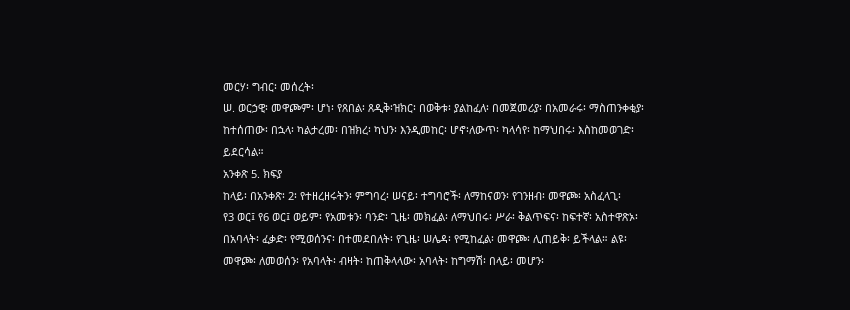መርሃ፡ ግብር፡ መሰረት፡
ሠ. ወርኃዊ፡ መዋጮም፡ ሆነ፡ የጸበል፡ ጸዲቅ፡ዝክር፡ በወቅቱ፡ ያልከፈለ፡ በመጀመሪያ፡ በአመራሩ፡ ማስጠንቀቂያ፡
ከተሰጠው፡ በኋላ፡ ካልታረመ፡ በዝክረ፡ ካህን፡ እንዲመከር፡ ሆኖ፡ለውጥ፡ ካላሳየ፡ ከማህበሩ፡ እስከመወገድ፡
ይደርሳል።
አንቀጽ 5. ክፍያ
ከላይ፡ በአንቀጽ፡ 2፡ የተዘረዘሩትን፡ ምግባረ፡ ሠናይ፡ ተግባሮች፡ ለማከናወን፡ የገንዘብ፡ መዋጮ፡ አስፈላጊ፡
የ3 ወር፤ የ6 ወር፤ ወይም፡ የአመቱን፡ ባንድ፡ ጊዜ፡ መክፈል፡ ለማህበሩ፡ ሥራ፡ ቅልጥፍና፡ ከፍተኛ፡ አስተዋጽኦ፡
በአባላት፡ ፈቃድ፡ የሚወሰንና፡ በተመደበለት፡ የጊዜ፡ ሠሌዳ፡ የሚከፈል፡ መዋጮ፡ ሊጠይቅ፡ ይችላል። ልዩ፡
መዋጮ፡ ለመወሰን፡ የአባላት፡ ብዛት፡ ከጠቅላላው፡ አባላት፡ ከግማሽ፡ በላይ፡ መሆን፡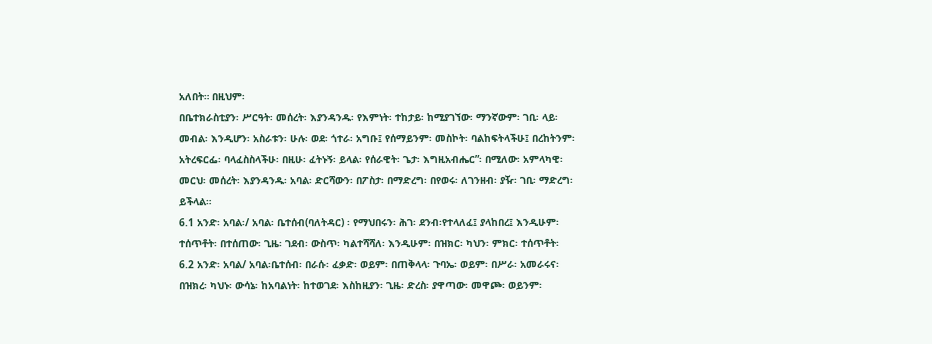አለበት። በዚህም፡
በቤተክራስቲያን፡ ሥርዓት፡ መሰረት፡ እያንዳንዱ፡ የእምነት፡ ተከታይ፡ ከሚያገኘው፡ ማንኛውም፡ ገቢ፡ ላይ፡
መብል፡ እንዲሆን፡ አስራቱን፡ ሁሉ፡ ወደ፡ ጎተራ፡ አግቡ፤ የሰማይንም፡ መስኮት፡ ባልከፍትላችሁ፤ በረከትንም፡
አትረፍርፌ፡ ባላፈስስላችሁ፡ በዚሁ፡ ፈትኑኝ፡ ይላል፡ የሰራዊት፡ ጌታ፡ እግዚአብሔር”፡ በሚለው፡ አምላካዊ፡
መርህ፡ መሰረት፡ እያንዳንዱ፡ አባል፡ ድርሻውን፡ በፖስታ፡ በማድረግ፡ በየወሩ፡ ለገንዘብ፡ ያዥ፡ ገቢ፡ ማድረግ፡
ይችላል።
6.1 አንድ፡ አባል፡/ አባል፡ ቤተሰብ(ባለትዳር) ፡ የማህበሩን፡ ሕገ፡ ደንብ፡የተላለፈ፤ ያላከበረ፤ እንዲሁም፡
ተሰጥቶት፡ በተሰጠው፡ ጊዜ፡ ገደብ፡ ውስጥ፡ ካልተሻሻለ፡ እንዲሁም፡ በዝክር፡ ካህን፡ ምክር፡ ተሰጥቶት፡
6.2 አንድ፡ አባል/ አባል፡ቤተሰብ፡ በራሱ፡ ፈቃድ፡ ወይም፡ በጠቅላላ፡ ጉባኤ፡ ወይም፡ በሥራ፡ አመራሩና፡
በዝክረ፡ ካህኑ፡ ውሳኔ፡ ከአባልነት፡ ከተወገደ፡ እስከዚያን፡ ጊዜ፡ ድረስ፡ ያዋጣው፡ መዋጮ፡ ወይንም፡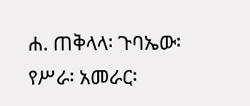ሐ. ጠቅላላ፡ ጉባኤው፡ የሥራ፡ አመራር፡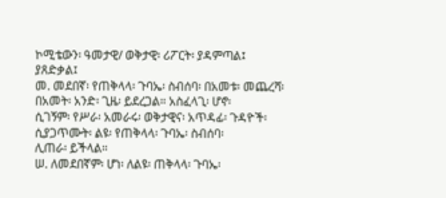ኮሚቴውን፡ ዓመታዊ/ ወቅታዊ፡ ሪፖርት፡ ያዳምጣል፤ ያጸድቃል፤
መ. መደበኛ፡ የጠቅላላ፡ ጉባኤ፡ ስብሰባ፡ በአመቱ፡ መጨረሻ፡ በአመት፡ አንድ፡ ጊዜ፡ ይደረጋል። አስፈላጊ፡ ሆኖ፡
ሲገኝም፡ የሥራ፡ አመራሩ፡ ወቅታዊና፡ አጥዳፊ፡ ጉዳዮች፡ ሲያጋጥሙት፡ ልዩ፡ የጠቅላላ፡ ጉባኤ፡ ስብሰባ፡
ሊጠራ፡ ይችላል።
ሠ. ለመደበኛም፡ ሆነ፡ ለልዩ፡ ጠቅላላ፡ ጉባኤ፡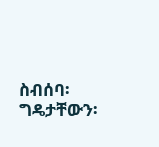ስብሰባ፡ ግዴታቸውን፡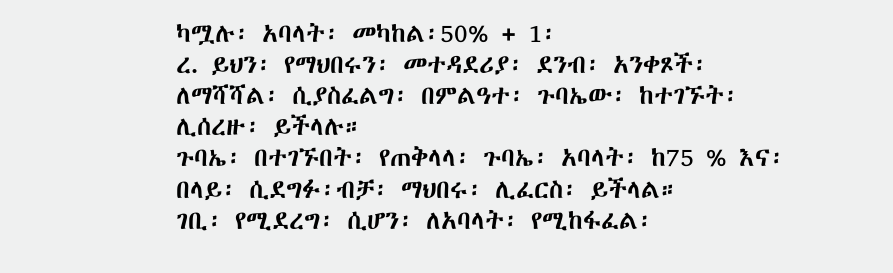ካሟሉ፡ አባላት፡ መካከል፡50% + 1፡
ረ. ይህን፡ የማህበሩን፡ መተዳደሪያ፡ ደንብ፡ አንቀጾች፡ ለማሻሻል፡ ሲያስፈልግ፡ በምልዓተ፡ ጉባኤው፡ ከተገኙት፡
ሊሰረዙ፡ ይችላሉ።
ጉባኤ፡ በተገኙበት፡ የጠቅላላ፡ ጉባኤ፡ አባላት፡ ከ75 % እና፡ በላይ፡ ሲደግፉ፡ብቻ፡ ማህበሩ፡ ሊፈርስ፡ ይችላል።
ገቢ፡ የሚደረግ፡ ሲሆን፡ ለአባላት፡ የሚከፋፈል፡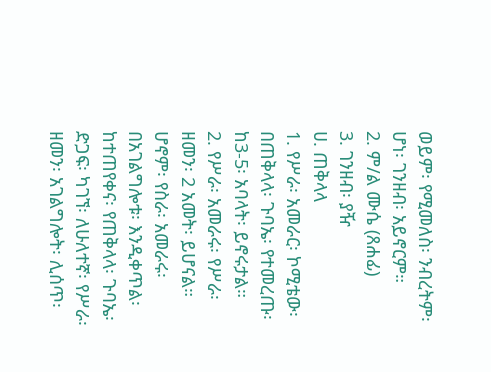ወይም፡ የሚመለስ፡ ንብረትም፡ ሆነ፡ ገንዘብ፡ አይኖርም።
2. ም/ል ሙሴ (ጸሐፊ)
3. ገንዘብ፡ ያዥ
ሀ. ጠቅላላ
1. የሥራ፡ አመራር፡ ኮሚቴው፡ በጠቅላላ፡ ጉባኤ፡ የተመረጡ፡ ከ3-5፡ አባላት፡ ይኖሩታል።
2. የሥራ፡ አመራሩ፡ የሥራ፡ ዘመን፡ 2 አመት፡ ይሆናል። ሆኖም፡ የስራ፡ አመራሩ፡ በአገልግሎቱ፡ እንዲቀጥል፡
ከተጠየቀና፡ የጠቅላላ፡ ጉባኤ፡ ድጋፍ፡ ካገኘ፡ ለሁለተኛ፡ የሥራ፡ ዘመን፡ አገልግሎት፡ ሊሰጥ፡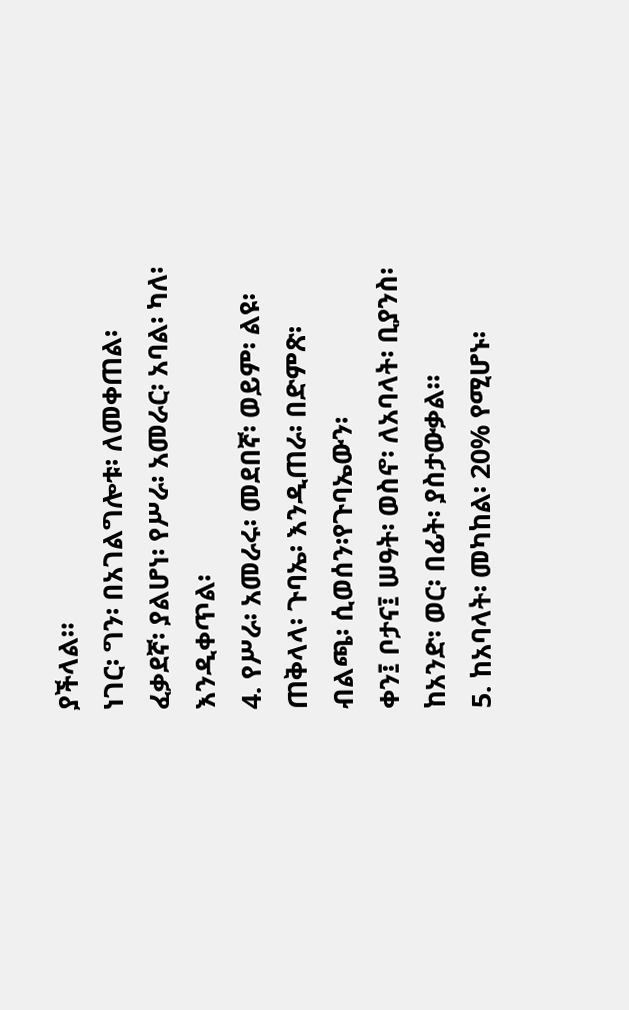ያችላል።
ነገር፡ ግን፡ በአገልግሎቱ፡ ለመቀጠል፡ ፈቃደኛ፡ ያልሆነ፡ የሥራ፡ አመራር፡ አባል፡ ካለ፡ እንዲቀጥል፡
4. የሥራ፡ አመራሩ፡ መደበኛ፡ ወይም፡ ልዩ፡ ጠቅላላ፡ ጉባኤ፡ እንዲጠራ፡ በድምጽ፡ ብልጫ፡ ሲወሰን፡የጉባኤውን፡
ቀን፤ ቦታና፤ ሠዓት፡ ወስኖ፡ ለአባላት፡ ቢያንስ፡ ከአንድ፡ ወር፡ በፊት፡ ያስታውቃል።
5. ከአባላት፡ መካከል፡ 20% የሚሆኑ፡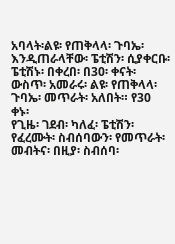አባላት፡ልዩ፡ የጠቅላላ፡ ጉባኤ፡ እንዲጠራላቸው፡ ፔቲሽን፡ ሲያቀርቡ፡
ፔቲሽኑ፡ በቀረበ፡ በ30፡ ቀናት፡ ውስጥ፡ አመራሩ፡ ልዩ፡ የጠቅላላ፡ ጉባኤ፡ መጥራት፡ አለበት። የ30 ቀኑ፡
የጊዜ፡ ገደብ፡ ካለፈ፡ ፔቲሽን፡ የፈረሙት፡ ስብሰባውን፡ የመጥራት፡ መብትና፡ በዚያ፡ ስብሰባ፡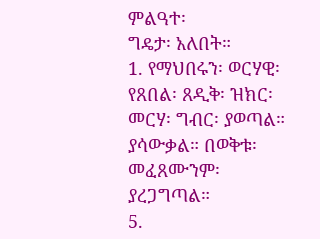ምልዓተ፡
ግዴታ፡ አለበት።
1. የማህበሩን፡ ወርሃዊ፡ የጸበል፡ ጸዲቅ፡ ዝክር፡ መርሃ፡ ግብር፡ ያወጣል። ያሳውቃል። በወቅቱ፡ መፈጸሙንም፡
ያረጋግጣል።
5.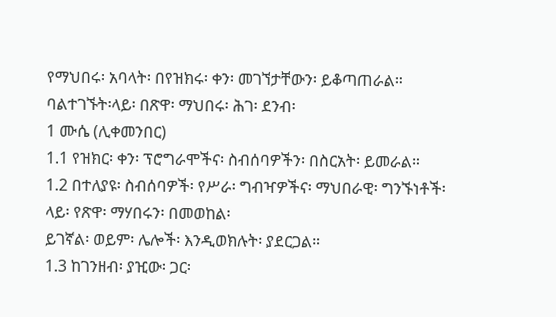የማህበሩ፡ አባላት፡ በየዝክሩ፡ ቀን፡ መገኘታቸውን፡ ይቆጣጠራል። ባልተገኙት፡ላይ፡ በጽዋ፡ ማህበሩ፡ ሕገ፡ ደንብ፡
1 ሙሴ (ሊቀመንበር)
1.1 የዝክር፡ ቀን፡ ፕሮግራሞችና፡ ስብሰባዎችን፡ በስርአት፡ ይመራል።
1.2 በተለያዩ፡ ስብሰባዎች፡ የሥራ፡ ግብዣዎችና፡ ማህበራዊ፡ ግንኙነቶች፡ ላይ፡ የጽዋ፡ ማሃበሩን፡ በመወከል፡
ይገኛል፡ ወይም፡ ሌሎች፡ እንዲወክሉት፡ ያደርጋል።
1.3 ከገንዘብ፡ ያዢው፡ ጋር፡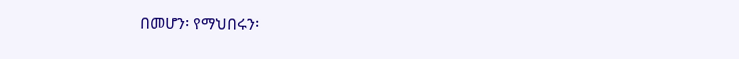በመሆን፡ የማህበሩን፡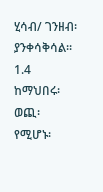ሂሳብ/ ገንዘብ፡ ያንቀሳቅሳል።
1.4 ከማህበሩ፡ ወጪ፡ የሚሆኑ፡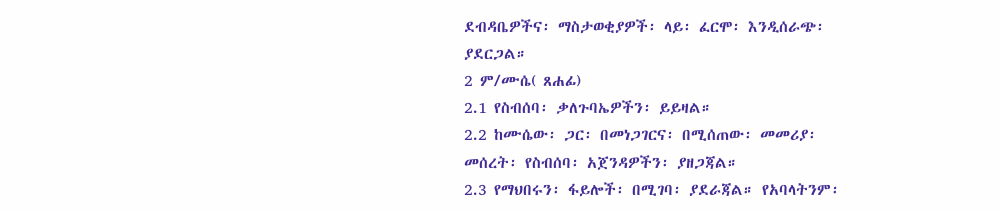ደብዳቤዎችና፡ ማስታወቂያዎች፡ ላይ፡ ፈርሞ፡ እንዲሰራጭ፡ ያደርጋል።
2 ም/ሙሴ( ጸሐፊ)
2.1 የስብሰባ፡ ቃለጉባኤዎችን፡ ይይዛል።
2.2 ከሙሴው፡ ጋር፡ በመነጋገርና፡ በሚሰጠው፡ መመሪያ፡ መሰረት፡ የስብሰባ፡ አጀንዳዎችን፡ ያዘጋጃል።
2.3 የማህበሩን፡ ፋይሎች፡ በሚገባ፡ ያደራጃል። የአባላትንም፡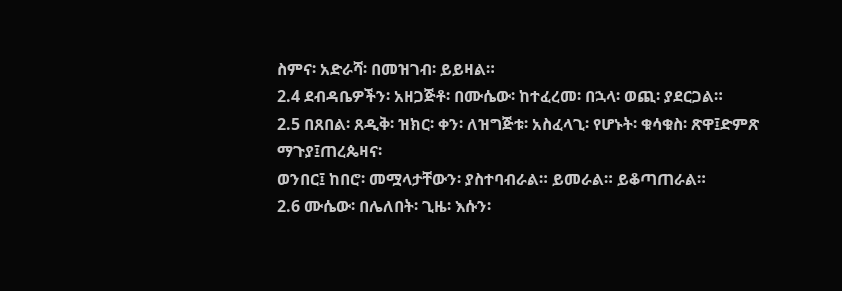ስምና፡ አድራሻ፡ በመዝገብ፡ ይይዛል።
2.4 ደብዳቤዎችን፡ አዘጋጅቶ፡ በሙሴው፡ ከተፈረመ፡ በኋላ፡ ወጪ፡ ያደርጋል።
2.5 በጸበል፡ ጸዲቅ፡ ዝክር፡ ቀን፡ ለዝግጅቱ፡ አስፈላጊ፡ የሆኑት፡ ቁሳቁስ፡ ጽዋ፤ድምጽ ማጉያ፤ጠረጴዛና፡
ወንበር፤ ከበሮ፡ መሟላታቸውን፡ ያስተባብራል። ይመራል። ይቆጣጠራል።
2.6 ሙሴው፡ በሌለበት፡ ጊዜ፡ እሱን፡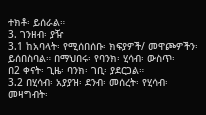ተክቶ፡ ይሰራል።
3. ገንዘብ፡ ያዥ
3.1 ከአባላት፡ የሚሰበሰቡ፡ ክፍያዎች/ መዋጮዎችን፡ ይሰበስባል። በማህበሩ፡ የባንክ፡ ሂሳብ፡ ውስጥ፡
በ2 ቀናት፡ ጊዜ፡ ባንክ፡ ገቢ፡ ያደርጋል።
3.2 በሂሳብ፡ አያያዝ፡ ደንብ፡ መሰረት፡ የሂሳብ፡ መዛግብት፡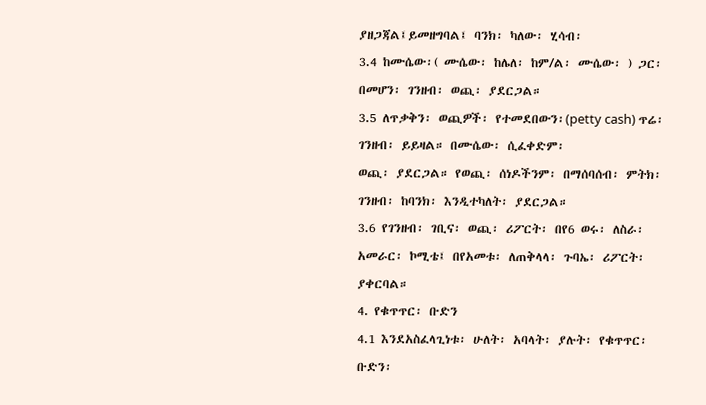ያዘጋጃል፤ይመዘግባል፤ ባንክ፡ ካለው፡ ሂሳብ፡
3.4 ከሙሴው፡( ሙሴው፡ ከሌለ፡ ከም/ል፡ ሙሴው፡ ) ጋር፡ በመሆን፡ ገንዘብ፡ ወጪ፡ ያደርጋል።
3.5 ለጥቃቅን፡ ወጪዎች፡ የተመደበውን፡(petty cash) ጥሬ፡ ገንዘብ፡ ይይዛል። በሙሴው፡ ሲፈቀድም፡
ወጪ፡ ያደርጋል። የወጪ፡ ሰነዶችንም፡ በማሰባሰብ፡ ምትክ፡ ገንዘብ፡ ከባንክ፡ እንዲተካለት፡ ያደርጋል።
3.6 የገንዘብ፡ ገቢና፡ ወጪ፡ ሪፖርት፡ በየ6 ወሩ፡ ለስራ፡ አመራር፡ ኮሚቴ፤ በየአመቱ፡ ለጠቅላላ፡ ጉባኤ፡ ሪፖርት፡
ያቀርባል።
4. የቁጥጥር፡ ቡድን
4.1 እንደአስፈላጊነቱ፡ ሁለት፡ አባላት፡ ያሉት፡ የቁጥጥር፡ ቡድን፡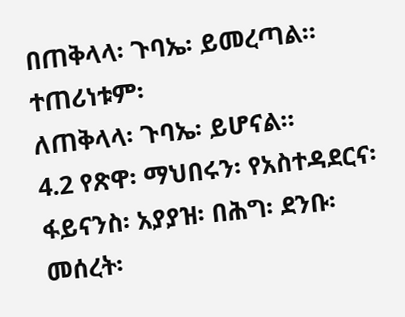በጠቅላላ፡ ጉባኤ፡ ይመረጣል። ተጠሪነቱም፡
ለጠቅላላ፡ ጉባኤ፡ ይሆናል።
4.2 የጽዋ፡ ማህበሩን፡ የአስተዳደርና፡ ፋይናንስ፡ አያያዝ፡ በሕግ፡ ደንቡ፡ መሰረት፡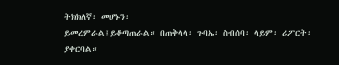ትክክለኛ፡ መሆኑን፡
ይመረምራል፤ይቆጣጠራል። በጠቅላላ፡ ጉባኤ፡ ስብሰባ፡ ላይም፡ ሪፖርት፡ ያቀርባል።